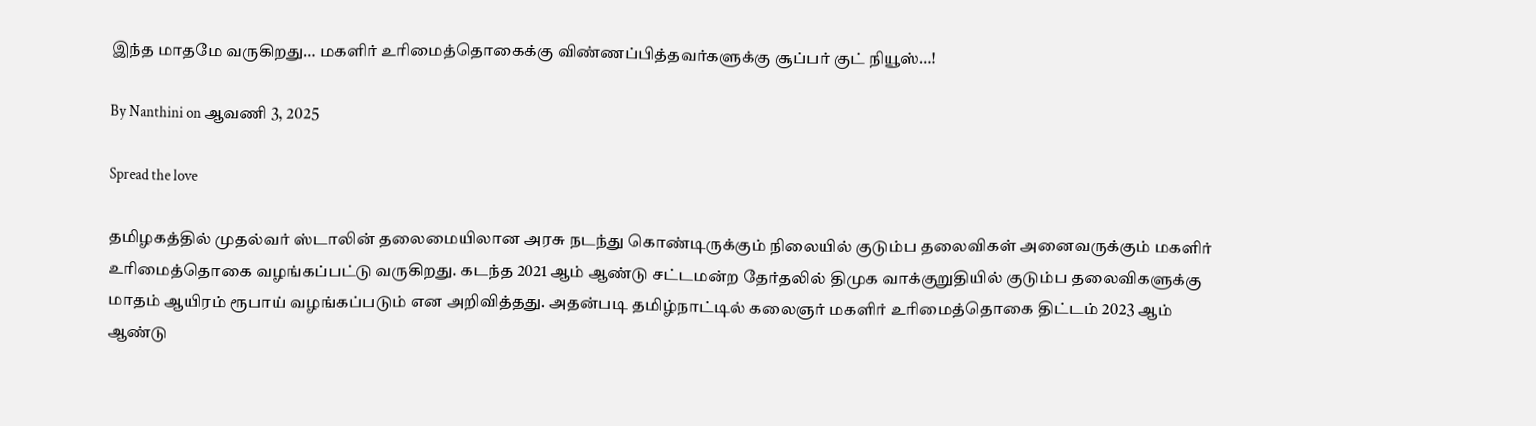இந்த மாதமே வருகிறது… மகளிர் உரிமைத்தொகைக்கு விண்ணப்பித்தவர்களுக்கு சூப்பர் குட் நியூஸ்…!

By Nanthini on ஆவணி 3, 2025

Spread the love

தமிழகத்தில் முதல்வர் ஸ்டாலின் தலைமையிலான அரசு நடந்து கொண்டிருக்கும் நிலையில் குடும்ப தலைவிகள் அனைவருக்கும் மகளிர் உரிமைத்தொகை வழங்கப்பட்டு வருகிறது. கடந்த 2021 ஆம் ஆண்டு சட்டமன்ற தேர்தலில் திமுக வாக்குறுதியில் குடும்ப தலைவிகளுக்கு மாதம் ஆயிரம் ரூபாய் வழங்கப்படும் என அறிவித்தது. அதன்படி தமிழ்நாட்டில் கலைஞர் மகளிர் உரிமைத்தொகை திட்டம் 2023 ஆம் ஆண்டு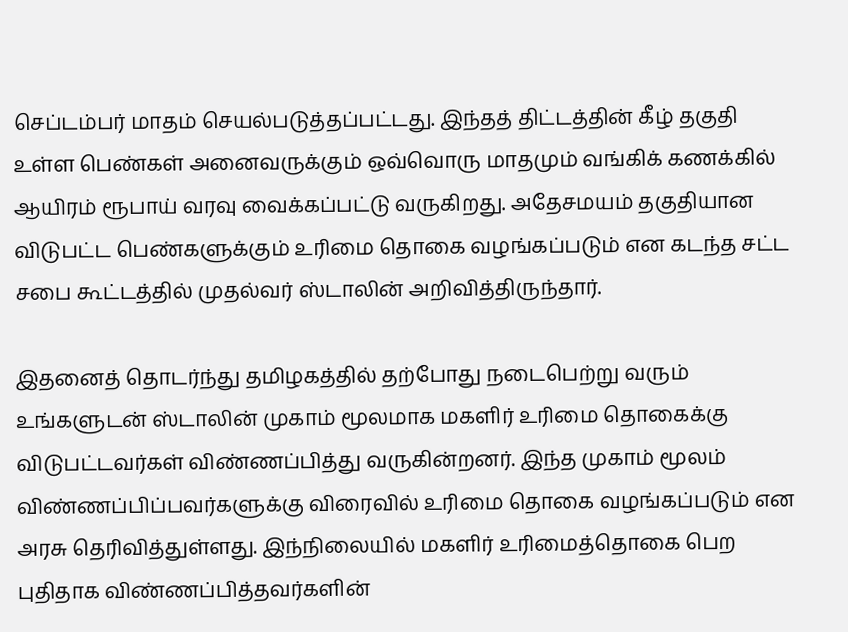செப்டம்பர் மாதம் செயல்படுத்தப்பட்டது. இந்தத் திட்டத்தின் கீழ் தகுதி உள்ள பெண்கள் அனைவருக்கும் ஒவ்வொரு மாதமும் வங்கிக் கணக்கில் ஆயிரம் ரூபாய் வரவு வைக்கப்பட்டு வருகிறது. அதேசமயம் தகுதியான விடுபட்ட பெண்களுக்கும் உரிமை தொகை வழங்கப்படும் என கடந்த சட்ட சபை கூட்டத்தில் முதல்வர் ஸ்டாலின் அறிவித்திருந்தார்.

இதனைத் தொடர்ந்து தமிழகத்தில் தற்போது நடைபெற்று வரும் உங்களுடன் ஸ்டாலின் முகாம் மூலமாக மகளிர் உரிமை தொகைக்கு விடுபட்டவர்கள் விண்ணப்பித்து வருகின்றனர். இந்த முகாம் மூலம் விண்ணப்பிப்பவர்களுக்கு விரைவில் உரிமை தொகை வழங்கப்படும் என அரசு தெரிவித்துள்ளது. இந்நிலையில் மகளிர் உரிமைத்தொகை பெற புதிதாக விண்ணப்பித்தவர்களின்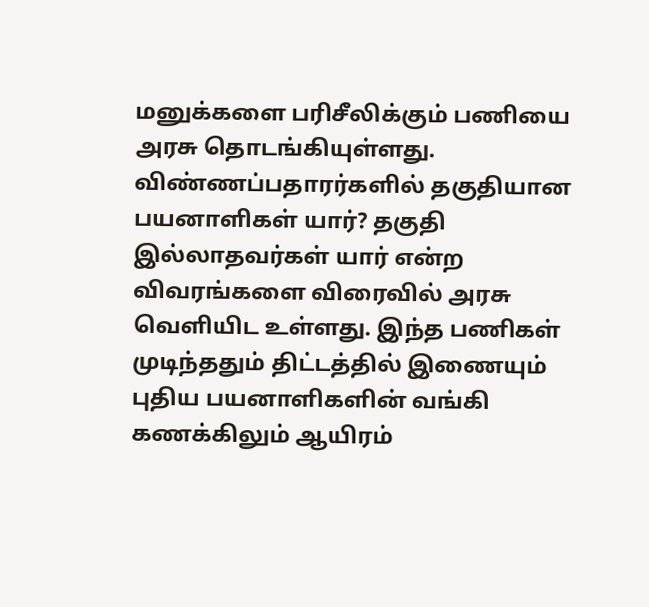மனுக்களை பரிசீலிக்கும் பணியை அரசு தொடங்கியுள்ளது. விண்ணப்பதாரர்களில் தகுதியான பயனாளிகள் யார்? தகுதி இல்லாதவர்கள் யார் என்ற விவரங்களை விரைவில் அரசு வெளியிட உள்ளது. இந்த பணிகள் முடிந்ததும் திட்டத்தில் இணையும் புதிய பயனாளிகளின் வங்கி கணக்கிலும் ஆயிரம்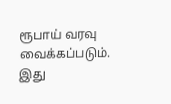ரூபாய் வரவு வைக்கப்படும். இது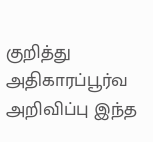குறித்து அதிகாரப்பூர்வ அறிவிப்பு இந்த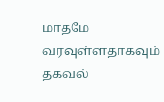மாதமே வரவுள்ளதாகவும் தகவல்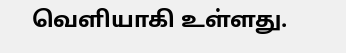வெளியாகி உள்ளது.